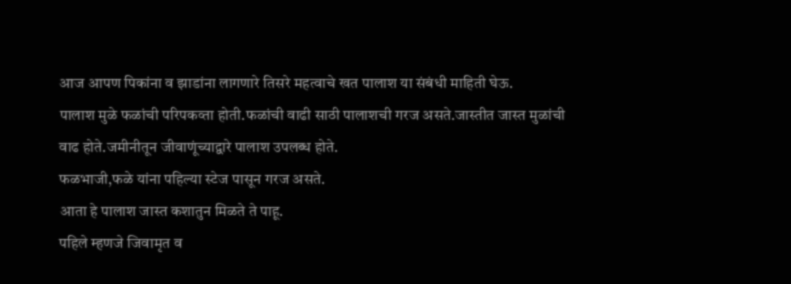आज आपण पिकांना व झाडांना लागणारे तिसरे महत्वाचे खत पालाश या संबंधी माहिती घेऊ.
पालाश मुळे फळांची परिपकव्ता होती.फळांची वाढी साठी पालाशची गरज असते.जास्तीत जास्त मुळांची वाढ होते.जमीनीतून जीवाणूंच्याद्वारे पालाश उपलब्ध होते.
फळभाजी,फळे यांना पहिल्या स्टेज पासून गरज असते.
आता हे पालाश जास्त कशातुन मिळते ते पाहू.
पहिले म्हणजे जिवामृत व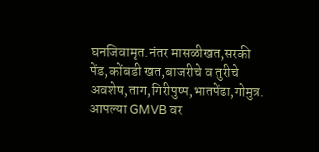घनजिवामृत.नंतर मासळीखत,सरकी पेंड,कोंबडी खत,बाजरीचे व तुरीचे अवशेष,ताग,गिरीपुष्प,भातपेंढा,गोमुत्र.
आपल्या GMVB वर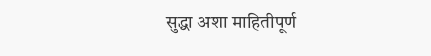सुद्धा अशा माहितीपूर्ण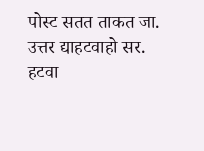पोस्ट सतत ताकत जा.
उत्तर द्याहटवाहो सर.
हटवा